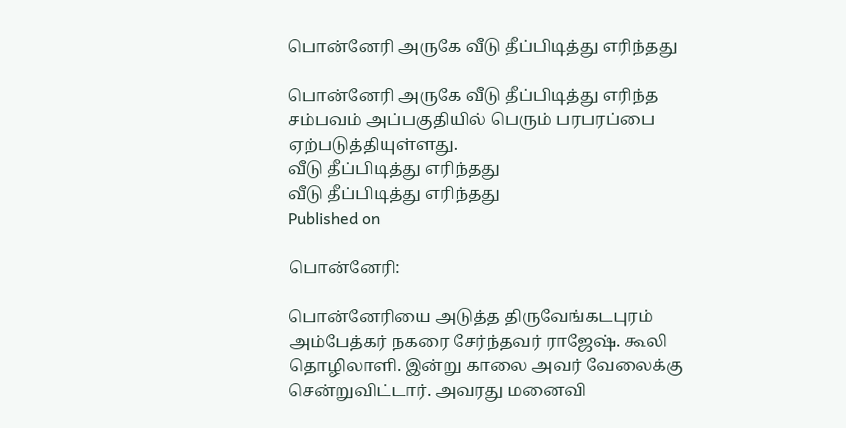பொன்னேரி அருகே வீடு தீப்பிடித்து எரிந்தது

பொன்னேரி அருகே வீடு தீப்பிடித்து எரிந்த சம்பவம் அப்பகுதியில் பெரும் பரபரப்பை ஏற்படுத்தியுள்ளது.
வீடு தீப்பிடித்து எரிந்தது
வீடு தீப்பிடித்து எரிந்தது
Published on

பொன்னேரி:

பொன்னேரியை அடுத்த திருவேங்கடபுரம் அம்பேத்கர் நகரை சேர்ந்தவர் ராஜேஷ். கூலி தொழிலாளி. இன்று காலை அவர் வேலைக்கு சென்றுவிட்டார். அவரது மனைவி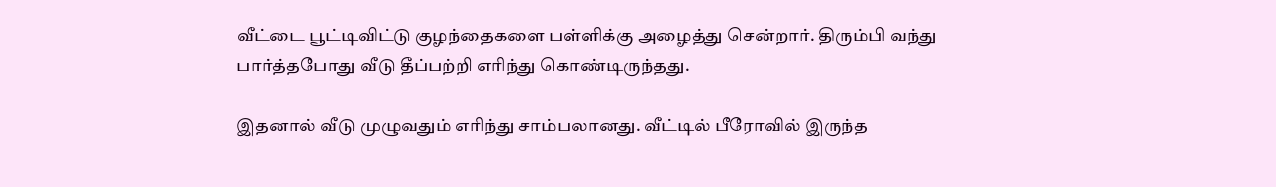வீட்டை பூட்டிவிட்டு குழந்தைகளை பள்ளிக்கு அழைத்து சென்றார். திரும்பி வந்து பார்த்தபோது வீடு தீப்பற்றி எரிந்து கொண்டிருந்தது.

இதனால் வீடு முழுவதும் எரிந்து சாம்பலானது. வீட்டில் பீரோவில் இருந்த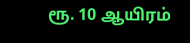ரூ. 10 ஆயிரம்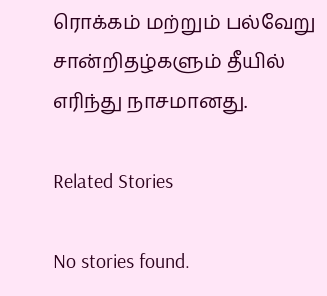ரொக்கம் மற்றும் பல்வேறு சான்றிதழ்களும் தீயில் எரிந்து நாசமானது.

Related Stories

No stories found.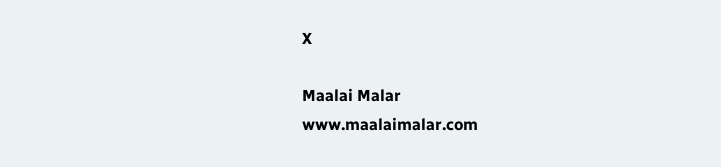X

Maalai Malar
www.maalaimalar.com